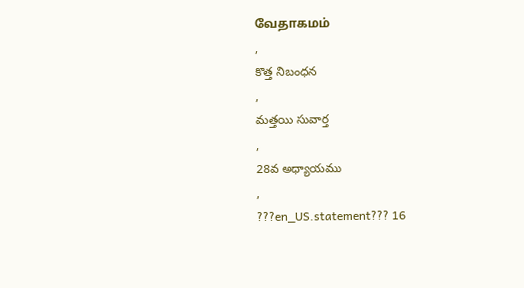வேதாகமம்
,
కొత్త నిబంధన
,
మత్తయి సువార్త
,
28వ అధ్యాయము
,
???en_US.statement??? 16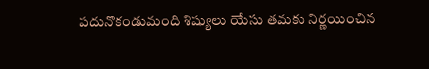పదునొకండుమంది శిష్యులు యేసు తమకు నిర్ణయించిన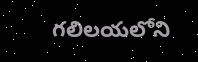గలిలయలోని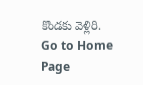కొండకు వెళ్లిరి.
Go to Home Page